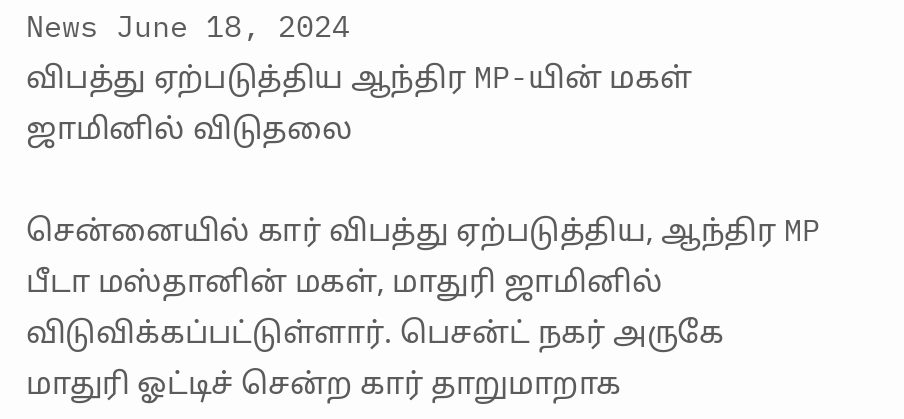News June 18, 2024
விபத்து ஏற்படுத்திய ஆந்திர MP-யின் மகள் ஜாமினில் விடுதலை

சென்னையில் கார் விபத்து ஏற்படுத்திய, ஆந்திர MP பீடா மஸ்தானின் மகள், மாதுரி ஜாமினில் விடுவிக்கப்பட்டுள்ளார். பெசன்ட் நகர் அருகே மாதுரி ஓட்டிச் சென்ற கார் தாறுமாறாக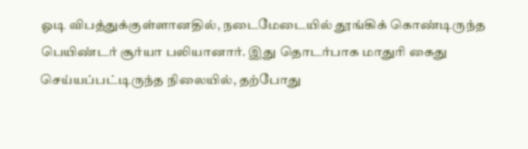ஓடி விபத்துக்குள்ளானதில், நடைமேடையில் தூங்கிக் கொண்டிருந்த பெயிண்டர் சூர்யா பலியானார். இது தொடர்பாக மாதுரி கைது செய்யப்பட்டிருந்த நிலையில், தற்போது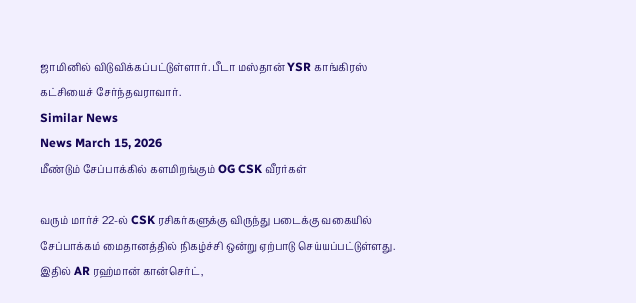ஜாமினில் விடுவிக்கப்பட்டுள்ளார். பீடா மஸ்தான் YSR காங்கிரஸ் கட்சியைச் சேர்ந்தவராவார்.
Similar News
News March 15, 2026
மீண்டும் சேப்பாக்கில் களமிறங்கும் OG CSK வீரர்கள்

வரும் மார்ச் 22-ல் CSK ரசிகர்களுக்கு விருந்து படைக்கு வகையில் சேப்பாக்கம் மைதானத்தில் நிகழ்ச்சி ஒன்று ஏற்பாடு செய்யப்பட்டுள்ளது. இதில் AR ரஹ்மான் கான்செர்ட்,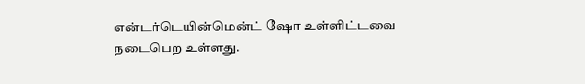என்டர்டெயின்மென்ட் ஷோ உள்ளிட்டவை நடைபெற உள்ளது.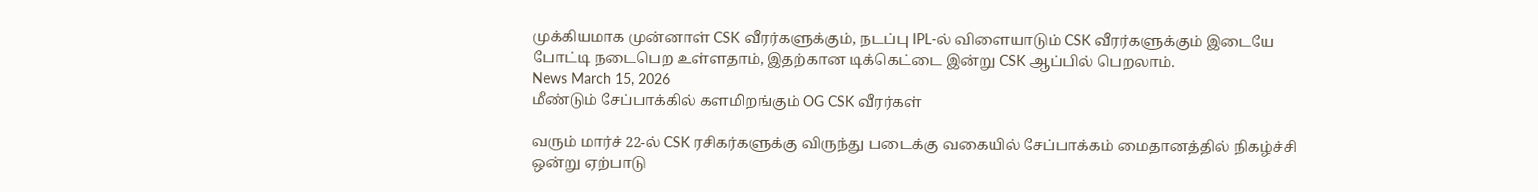முக்கியமாக முன்னாள் CSK வீரர்களுக்கும், நடப்பு IPL-ல் விளையாடும் CSK வீரர்களுக்கும் இடையே போட்டி நடைபெற உள்ளதாம், இதற்கான டிக்கெட்டை இன்று CSK ஆப்பில் பெறலாம்.
News March 15, 2026
மீண்டும் சேப்பாக்கில் களமிறங்கும் OG CSK வீரர்கள்

வரும் மார்ச் 22-ல் CSK ரசிகர்களுக்கு விருந்து படைக்கு வகையில் சேப்பாக்கம் மைதானத்தில் நிகழ்ச்சி ஒன்று ஏற்பாடு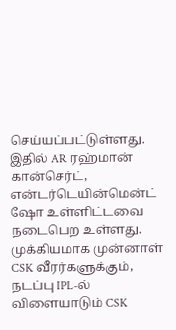செய்யப்பட்டுள்ளது. இதில் AR ரஹ்மான் கான்செர்ட், என்டர்டெயின்மென்ட் ஷோ உள்ளிட்டவை நடைபெற உள்ளது. முக்கியமாக முன்னாள் CSK வீரர்களுக்கும், நடப்பு IPL-ல் விளையாடும் CSK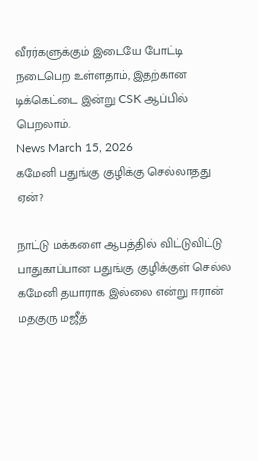வீரர்களுக்கும் இடையே போட்டி நடைபெற உள்ளதாம், இதற்கான டிக்கெட்டை இன்று CSK ஆப்பில் பெறலாம்.
News March 15, 2026
கமேனி பதுங்கு குழிக்கு செல்லாதது ஏன்?

நாட்டு மக்களை ஆபத்தில் விட்டுவிட்டு பாதுகாப்பான பதுங்கு குழிக்குள் செல்ல கமேனி தயாராக இல்லை என்று ஈரான் மதகுரு மஜீத்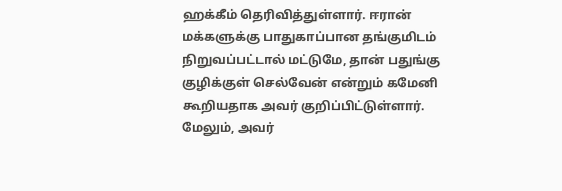ஹக்கீம் தெரிவித்துள்ளார். ஈரான் மக்களுக்கு பாதுகாப்பான தங்குமிடம் நிறுவப்பட்டால் மட்டுமே, தான் பதுங்கு குழிக்குள் செல்வேன் என்றும் கமேனி கூறியதாக அவர் குறிப்பிட்டுள்ளார். மேலும், அவர்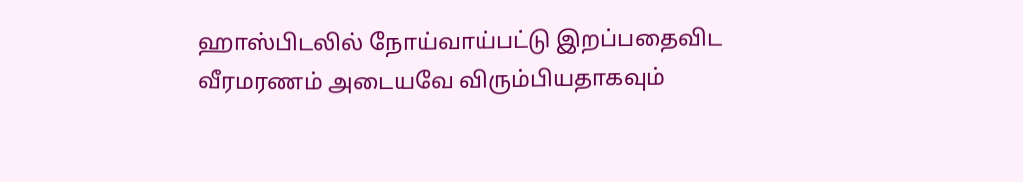ஹாஸ்பிடலில் நோய்வாய்பட்டு இறப்பதைவிட வீரமரணம் அடையவே விரும்பியதாகவும்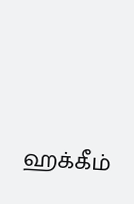ஹக்கீம்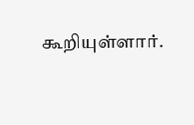கூறியுள்ளார்.